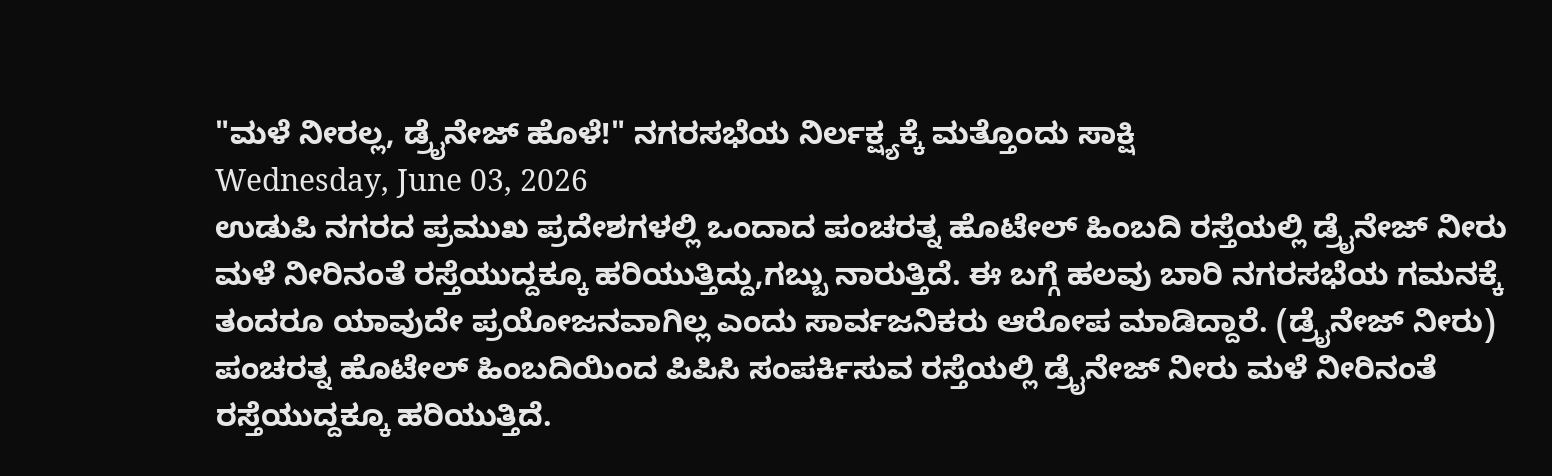"ಮಳೆ ನೀರಲ್ಲ, ಡ್ರೈನೇಜ್ ಹೊಳೆ!" ನಗರಸಭೆಯ ನಿರ್ಲಕ್ಷ್ಯಕ್ಕೆ ಮತ್ತೊಂದು ಸಾಕ್ಷಿ
Wednesday, June 03, 2026
ಉಡುಪಿ ನಗರದ ಪ್ರಮುಖ ಪ್ರದೇಶಗಳಲ್ಲಿ ಒಂದಾದ ಪಂಚರತ್ನ ಹೊಟೇಲ್ ಹಿಂಬದಿ ರಸ್ತೆಯಲ್ಲಿ ಡ್ರೈನೇಜ್ ನೀರು ಮಳೆ ನೀರಿನಂತೆ ರಸ್ತೆಯುದ್ದಕ್ಕೂ ಹರಿಯುತ್ತಿದ್ದು,ಗಬ್ಬು ನಾರುತ್ತಿದೆ. ಈ ಬಗ್ಗೆ ಹಲವು ಬಾರಿ ನಗರಸಭೆಯ ಗಮನಕ್ಕೆ ತಂದರೂ ಯಾವುದೇ ಪ್ರಯೋಜನವಾಗಿಲ್ಲ ಎಂದು ಸಾರ್ವಜನಿಕರು ಆರೋಪ ಮಾಡಿದ್ದಾರೆ. (ಡ್ರೈನೇಜ್ ನೀರು)
ಪಂಚರತ್ನ ಹೊಟೇಲ್ ಹಿಂಬದಿಯಿಂದ ಪಿಪಿಸಿ ಸಂಪರ್ಕಿಸುವ ರಸ್ತೆಯಲ್ಲಿ ಡ್ರೈನೇಜ್ ನೀರು ಮಳೆ ನೀರಿನಂತೆ ರಸ್ತೆಯುದ್ದಕ್ಕೂ ಹರಿಯುತ್ತಿದೆ.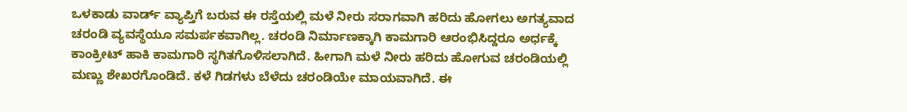ಒಳಕಾಡು ವಾರ್ಡ್ ವ್ಯಾಪ್ತಿಗೆ ಬರುವ ಈ ರಸ್ತೆಯಲ್ಲಿ ಮಳೆ ನೀರು ಸರಾಗವಾಗಿ ಹರಿದು ಹೋಗಲು ಅಗತ್ಯವಾದ ಚರಂಡಿ ವ್ಯವಸ್ಥೆಯೂ ಸಮರ್ಪಕವಾಗಿಲ್ಲ. ಚರಂಡಿ ನಿರ್ಮಾಣಕ್ಕಾಗಿ ಕಾಮಗಾರಿ ಆರಂಭಿಸಿದ್ದರೂ ಅರ್ಧಕ್ಕೆ ಕಾಂಕ್ರೀಟ್ ಹಾಕಿ ಕಾಮಗಾರಿ ಸ್ಥಗಿತಗೊಳಿಸಲಾಗಿದೆ. ಹೀಗಾಗಿ ಮಳೆ ನೀರು ಹರಿದು ಹೋಗುವ ಚರಂಡಿಯಲ್ಲಿ ಮಣ್ಣು ಶೇಖರಗೊಂಡಿದೆ. ಕಳೆ ಗಿಡಗಳು ಬೆಳೆದು ಚರಂಡಿಯೇ ಮಾಯವಾಗಿದೆ. ಈ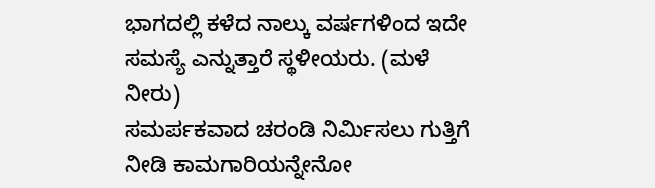ಭಾಗದಲ್ಲಿ ಕಳೆದ ನಾಲ್ಕು ವರ್ಷಗಳಿಂದ ಇದೇ ಸಮಸ್ಯೆ ಎನ್ನುತ್ತಾರೆ ಸ್ಥಳೀಯರು. (ಮಳೆ ನೀರು)
ಸಮರ್ಪಕವಾದ ಚರಂಡಿ ನಿರ್ಮಿಸಲು ಗುತ್ತಿಗೆ ನೀಡಿ ಕಾಮಗಾರಿಯನ್ನೇನೋ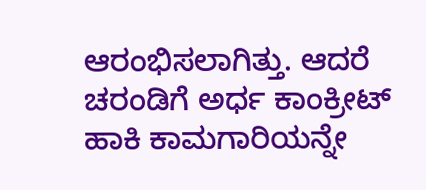ಆರಂಭಿಸಲಾಗಿತ್ತು. ಆದರೆ ಚರಂಡಿಗೆ ಅರ್ಧ ಕಾಂಕ್ರೀಟ್ ಹಾಕಿ ಕಾಮಗಾರಿಯನ್ನೇ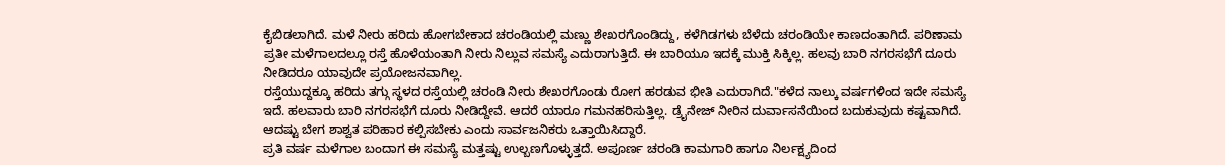ಕೈಬಿಡಲಾಗಿದೆ. ಮಳೆ ನೀರು ಹರಿದು ಹೋಗಬೇಕಾದ ಚರಂಡಿಯಲ್ಲಿ ಮಣ್ಣು ಶೇಖರಗೊಂಡಿದ್ದು, ಕಳೆಗಿಡಗಳು ಬೆಳೆದು ಚರಂಡಿಯೇ ಕಾಣದಂತಾಗಿದೆ. ಪರಿಣಾಮ ಪ್ರತೀ ಮಳೆಗಾಲದಲ್ಲೂ ರಸ್ತೆ ಹೊಳೆಯಂತಾಗಿ ನೀರು ನಿಲ್ಲುವ ಸಮಸ್ಯೆ ಎದುರಾಗುತ್ತಿದೆ. ಈ ಬಾರಿಯೂ ಇದಕ್ಕೆ ಮುಕ್ತಿ ಸಿಕ್ಕಿಲ್ಲ. ಹಲವು ಬಾರಿ ನಗರಸಭೆಗೆ ದೂರು ನೀಡಿದರೂ ಯಾವುದೇ ಪ್ರಯೋಜನವಾಗಿಲ್ಲ.
ರಸ್ತೆಯುದ್ದಕ್ಕೂ ಹರಿದು ತಗ್ಗು ಸ್ಥಳದ ರಸ್ತೆಯಲ್ಲಿ ಚರಂಡಿ ನೀರು ಶೇಖರಗೊಂಡು ರೋಗ ಹರಡುವ ಭೀತಿ ಎದುರಾಗಿದೆ."ಕಳೆದ ನಾಲ್ಕು ವರ್ಷಗಳಿಂದ ಇದೇ ಸಮಸ್ಯೆ ಇದೆ. ಹಲವಾರು ಬಾರಿ ನಗರಸಭೆಗೆ ದೂರು ನೀಡಿದ್ದೇವೆ. ಆದರೆ ಯಾರೂ ಗಮನಹರಿಸುತ್ತಿಲ್ಲ. ಡ್ರೈನೇಜ್ ನೀರಿನ ದುರ್ವಾಸನೆಯಿಂದ ಬದುಕುವುದು ಕಷ್ಟವಾಗಿದೆ. ಆದಷ್ಟು ಬೇಗ ಶಾಶ್ವತ ಪರಿಹಾರ ಕಲ್ಪಿಸಬೇಕು ಎಂದು ಸಾರ್ವಜನಿಕರು ಒತ್ತಾಯಿಸಿದ್ದಾರೆ.
ಪ್ರತಿ ವರ್ಷ ಮಳೆಗಾಲ ಬಂದಾಗ ಈ ಸಮಸ್ಯೆ ಮತ್ತಷ್ಟು ಉಲ್ಬಣಗೊಳ್ಳುತ್ತದೆ. ಅಪೂರ್ಣ ಚರಂಡಿ ಕಾಮಗಾರಿ ಹಾಗೂ ನಿರ್ಲಕ್ಷ್ಯದಿಂದ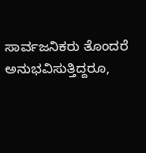ಸಾರ್ವಜನಿಕರು ತೊಂದರೆ ಅನುಭವಿಸುತ್ತಿದ್ದರೂ,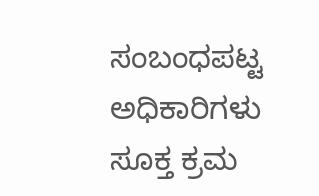ಸಂಬಂಧಪಟ್ಟ ಅಧಿಕಾರಿಗಳು ಸೂಕ್ತ ಕ್ರಮ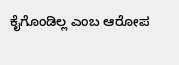ಕೈಗೊಂಡಿಲ್ಲ ಎಂಬ ಆರೋಪ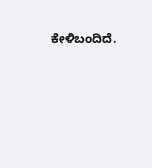ಕೇಳಿಬಂದಿದೆ.